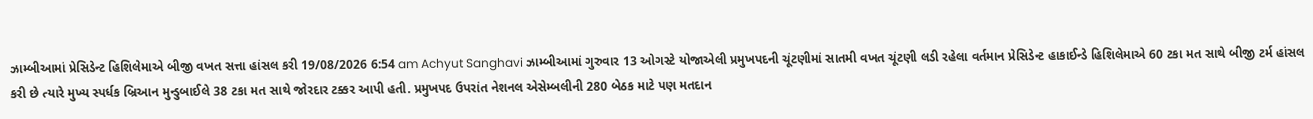ઝામ્બીઆમાં પ્રેસિડેન્ટ હિશિલેમાએ બીજી વખત સત્તા હાંસલ કરી 19/08/2026 6:54 am Achyut Sanghavi ઝામ્બીઆમાં ગુરુવાર 13 ઓગસ્ટે યોજાએલી પ્રમુખપદની ચૂંટણીમાં સાતમી વખત ચૂંટણી લડી રહેલા વર્તમાન પ્રેસિડેન્ટ હાકાઈન્ડે હિશિલેમાએ 60 ટકા મત સાથે બીજી ટર્મ હાંસલ કરી છે ત્યારે મુખ્ય સ્પર્ધક બ્રિઆન મુન્ડુબાઈલે 38 ટકા મત સાથે જોરદાર ટક્કર આપી હતી. પ્રમુખપદ ઉપરાંત નેશનલ એસેમ્બલીની 280 બેઠક માટે પણ મતદાન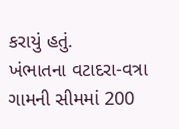કરાયું હતું.
ખંભાતના વટાદરા-વત્રા ગામની સીમમાં 200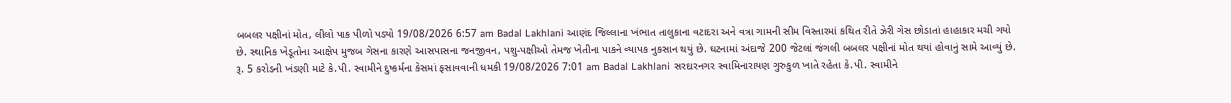બબલર પક્ષીનાં મોત, લીલો પાક પીળો પડ્યો 19/08/2026 6:57 am Badal Lakhlani આણંદ જિલ્લાના ખંભાત તાલુકાના વટાદરા અને વત્રા ગામની સીમ વિસ્તારમાં કથિત રીતે ઝેરી ગેસ છોડાતાં હાહાકાર મચી ગયો છે. સ્થાનિક ખેડૂતોના આક્ષેપ મુજબ ગેસના કારણે આસપાસના જનજીવન, પશુ-પક્ષીઓ તેમજ ખેતીના પાકને વ્યાપક નુકસાન થયું છે. ઘટનામાં અંદાજે 200 જેટલાં જંગલી બબલર પક્ષીનાં મોત થયાં હોવાનું સામે આવ્યું છે.
રૂ. 5 કરોડની ખંડણી માટે કે.પી. સ્વામીને દુષ્કર્મના કેસમાં ફસાવવાની ધમકી 19/08/2026 7:01 am Badal Lakhlani સરદારનગર સ્વામિનારાયણ ગુરુકુળ ખાતે રહેતા કે.પી. સ્વામીને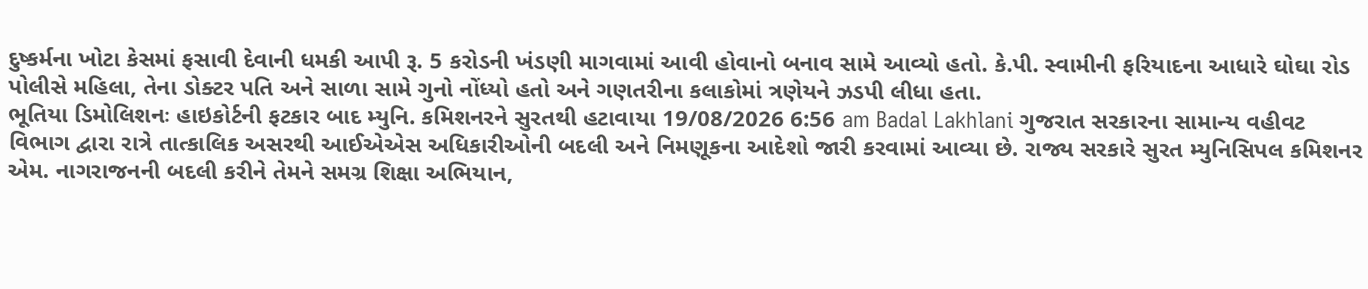દુષ્કર્મના ખોટા કેસમાં ફસાવી દેવાની ધમકી આપી રૂ. 5 કરોડની ખંડણી માગવામાં આવી હોવાનો બનાવ સામે આવ્યો હતો. કે.પી. સ્વામીની ફરિયાદના આધારે ઘોઘા રોડ પોલીસે મહિલા, તેના ડોક્ટર પતિ અને સાળા સામે ગુનો નોંધ્યો હતો અને ગણતરીના કલાકોમાં ત્રણેયને ઝડપી લીધા હતા.
ભૂતિયા ડિમોલિશનઃ હાઇકોર્ટની ફટકાર બાદ મ્યુનિ. કમિશનરને સુરતથી હટાવાયા 19/08/2026 6:56 am Badal Lakhlani ગુજરાત સરકારના સામાન્ય વહીવટ વિભાગ દ્વારા રાત્રે તાત્કાલિક અસરથી આઈએએસ અધિકારીઓની બદલી અને નિમણૂકના આદેશો જારી કરવામાં આવ્યા છે. રાજ્ય સરકારે સુરત મ્યુનિસિપલ કમિશનર એમ. નાગરાજનની બદલી કરીને તેમને સમગ્ર શિક્ષા અભિયાન,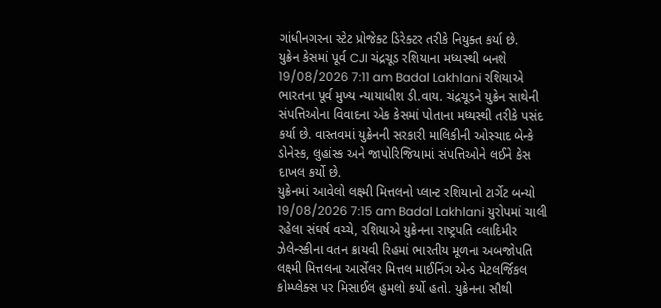ગાંધીનગરના સ્ટેટ પ્રોજેક્ટ ડિરેક્ટર તરીકે નિયુક્ત કર્યા છે.
યુક્રેન કેસમાં પૂર્વ CJI ચંદ્રચૂડ રશિયાના મધ્યસ્થી બનશે 19/08/2026 7:11 am Badal Lakhlani રશિયાએ ભારતના પૂર્વ મુખ્ય ન્યાયાધીશ ડી.વાય. ચંદ્રચૂડને યુક્રેન સાથેની સંપત્તિઓના વિવાદના એક કેસમાં પોતાના મધ્યસ્થી તરીકે પસંદ કર્યા છે. વાસ્તવમાં યુક્રેનની સરકારી માલિકીની ઓસ્ચાદ બેન્કે ડોનેસ્ક, લુહાંસ્ક અને જાપોરિજિયામાં સંપત્તિઓને લઈને કેસ દાખલ કર્યો છે.
યુક્રેનમાં આવેલો લક્ષ્મી મિત્તલનો પ્લાન્ટ રશિયાનો ટાર્ગેટ બન્યો 19/08/2026 7:15 am Badal Lakhlani યુરોપમાં ચાલી રહેલા સંઘર્ષ વચ્ચે, રશિયાએ યુક્રેનના રાષ્ટ્રપતિ વ્લાદિમીર ઝેલેન્સ્કીના વતન ક્રાયવી રિહમાં ભારતીય મૂળના અબજોપતિ લક્ષ્મી મિત્તલના આર્સેલર મિત્તલ માઈનિંગ એન્ડ મેટલર્જિકલ કોમ્પ્લેક્સ પર મિસાઈલ હુમલો કર્યો હતો. યુક્રેનના સૌથી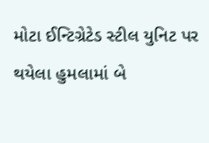મોટા ઈન્ટિગ્રેટેડ સ્ટીલ યુનિટ પર થયેલા હુમલામાં બે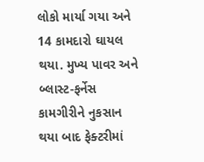લોકો માર્યા ગયા અને 14 કામદારો ઘાયલ થયા. મુખ્ય પાવર અને બ્લાસ્ટ-ફર્નેસ કામગીરીને નુકસાન થયા બાદ ફેક્ટરીમાં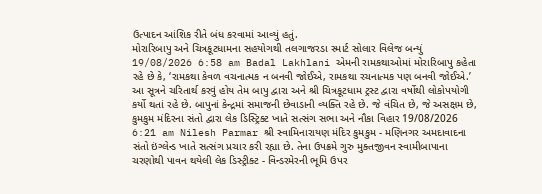ઉત્પાદન આંશિક રીતે બંધ કરવામાં આવ્યું હતું.
મોરારિબાપુ અને ચિત્રકૂટધામના સહયોગથી તલગાજરડા સ્માર્ટ સોલાર વિલેજ બન્યું 19/08/2026 6:58 am Badal Lakhlani એમની રામકથાઓમાં મોરારિબાપુ કહેતા રહે છે કે, ‘રામકથા કેવળ વચનાત્મક ન બનવી જોઈએ, રામકથા રચનાત્મક પણ બનવી જોઈએ.’ આ સૂત્રને ચરિતાર્થ કરવું હોય તેમ બાપુ દ્વારા અને શ્રી ચિત્રકૂટધામ ટ્રસ્ટ દ્વારા વર્ષોથી લોકોપયોગી કર્યો થતાં રહે છે. બાપુનાં કેન્દ્રમાં સમાજની છેવાડાની વ્યક્તિ રહે છે. જે વંચિત છે, જે અસક્ષમ છે,
કુમકુમ મંદિરના સંતો દ્વારા લેક ડિસ્ટ્રિક્ટ ખાતે સત્સંગ સભા અને નૌકા વિહાર 19/08/2026 6:21 am Nilesh Parmar શ્રી સ્વામિનારાયણ મંદિર કુમકુમ - મણિનગર અમદાવાદના સંતો ઇંગ્લેન્ડ ખાતે સત્સંગ પ્રચાર કરી રહ્યા છે. તેના ઉપક્રમે ગુરુ મુક્તજીવન સ્વામીબાપાના ચરણોથી પાવન થયેલી લેક ડિસ્ટ્રીક્ટ - વિન્ડરમેરની ભૂમિ ઉપર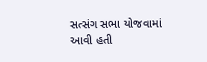સત્સંગ સભા યોજવામાં આવી હતી